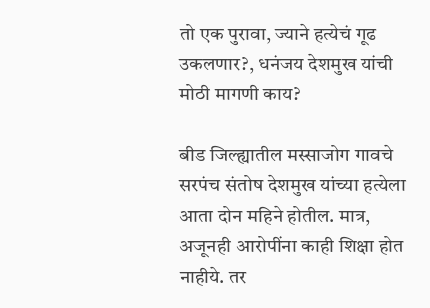तो एक पुरावा, ज्याने हत्येचं गूढ उकलणार?, धनंजय देशमुख यांची मोठी मागणी काय?

बीड जिल्ह्यातील मस्साजोग गावचे सरपंच संतोष देशमुख यांच्या हत्येला आता दोन महिने होतील. मात्र, अजूनही आरोपींना काही शिक्षा होत नाहीये. तर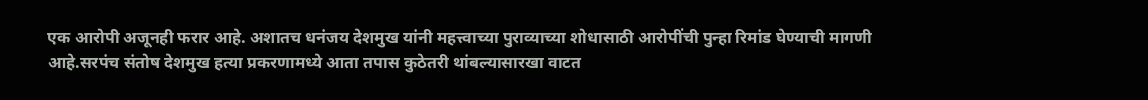एक आरोपी अजूनही फरार आहे. अशातच धनंजय देशमुख यांनी महत्त्वाच्या पुराव्याच्या शोधासाठी आरोपींची पुन्हा रिमांड घेण्याची मागणी आहे.सरपंच संतोष देशमुख हत्या प्रकरणामध्ये आता तपास कुठेतरी थांबल्यासारखा वाटत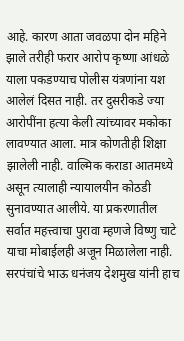आहे. कारण आता जवळपा दोन महिने झाले तरीही फरार आरोप कृष्णा आंधळे याला पकडण्याच पोलीस यंत्रणांना यश आलेलं दिसत नाही. तर दुसरीकडे ज्या आरोपींना हत्या केली त्यांच्यावर मकोका लावण्यात आला. मात्र कोणतीही शिक्षा झालेली नाही. वाल्मिक कराडा आतमध्ये असून त्यालाही न्यायालयीन कोठडी सुनावण्यात आलीये. या प्रकरणातील सर्वात महत्त्वाचा पुरावा म्हणजे विष्णु चाटे याचा मोबाईलही अजून मिळालेला नाही. सरपंचांचे भाऊ धनंजय देशमुख यांनी हाच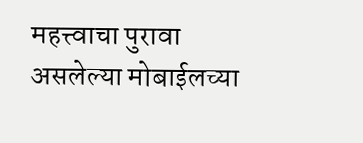महत्त्वाचा पुरावा असलेल्या मोबाईलच्या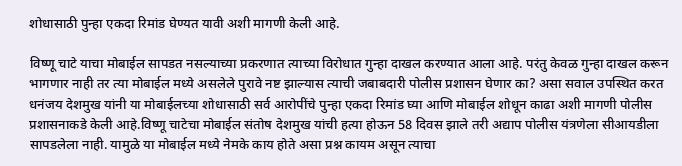शोधासाठी पुन्हा एकदा रिमांड घेण्यत यावी अशी मागणी केली आहे.

विष्णू चाटे याचा मोबाईल सापडत नसल्याच्या प्रकरणात त्याच्या विरोधात गुन्हा दाखल करण्यात आला आहे. परंतु केवळ गुन्हा दाखल करून भागणार नाही तर त्या मोबाईल मध्ये असलेले पुरावे नष्ट झाल्यास त्याची जबाबदारी पोलीस प्रशासन घेणार का? असा सवाल उपस्थित करत धनंजय देशमुख यांनी या मोबाईलच्या शोधासाठी सर्व आरोपींचे पुन्हा एकदा रिमांड घ्या आणि मोबाईल शोधून काढा अशी मागणी पोलीस प्रशासनाकडे केली आहे.विष्णू चाटेचा मोबाईल संतोष देशमुख यांची हत्या होऊन 58 दिवस झाले तरी अद्याप पोलीस यंत्रणेला सीआयडीला सापडलेला नाही. यामुळे या मोबाईल मध्ये नेमके काय होते असा प्रश्न कायम असून त्याचा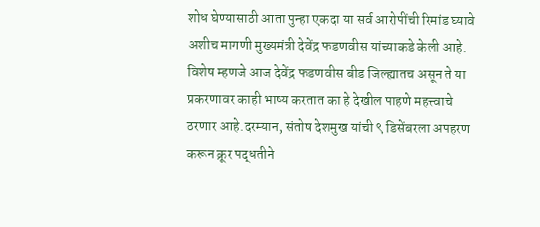शोध घेण्यासाठी आता पुन्हा एकदा या सर्व आरोपींची रिमांड घ्यावे अशीच मागणी मुख्यमंत्री देवेंद्र फडणवीस यांच्याकडे केली आहे. विशेष म्हणजे आज देवेंद्र फडणवीस बीड जिल्ह्यातच असून ते या प्रकरणावर काही भाष्य करतात का हे देखील पाहणे महत्त्वाचे ठरणार आहे.दरम्यान, संतोष देशमुख यांची ९ डिसेंबरला अपहरण करून क्रूर पद्धतीने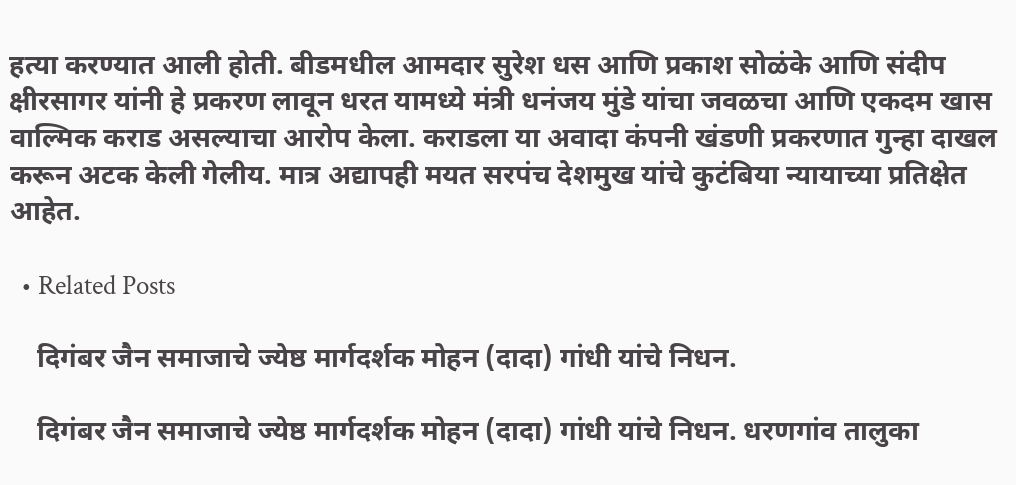हत्या करण्यात आली होती. बीडमधील आमदार सुरेश धस आणि प्रकाश सोळंके आणि संदीप क्षीरसागर यांनी हे प्रकरण लावून धरत यामध्ये मंत्री धनंजय मुंडे यांचा जवळचा आणि एकदम खास वाल्मिक कराड असल्याचा आरोप केला. कराडला या अवादा कंपनी खंडणी प्रकरणात गुन्हा दाखल करून अटक केली गेलीय. मात्र अद्यापही मयत सरपंच देशमुख यांचे कुटंबिया न्यायाच्या प्रतिक्षेत आहेत.

  • Related Posts

    दिगंबर जैन समाजाचे ज्येष्ठ मार्गदर्शक मोहन (दादा) गांधी यांचे निधन.

    दिगंबर जैन समाजाचे ज्येष्ठ मार्गदर्शक मोहन (दादा) गांधी यांचे निधन. धरणगांव तालुका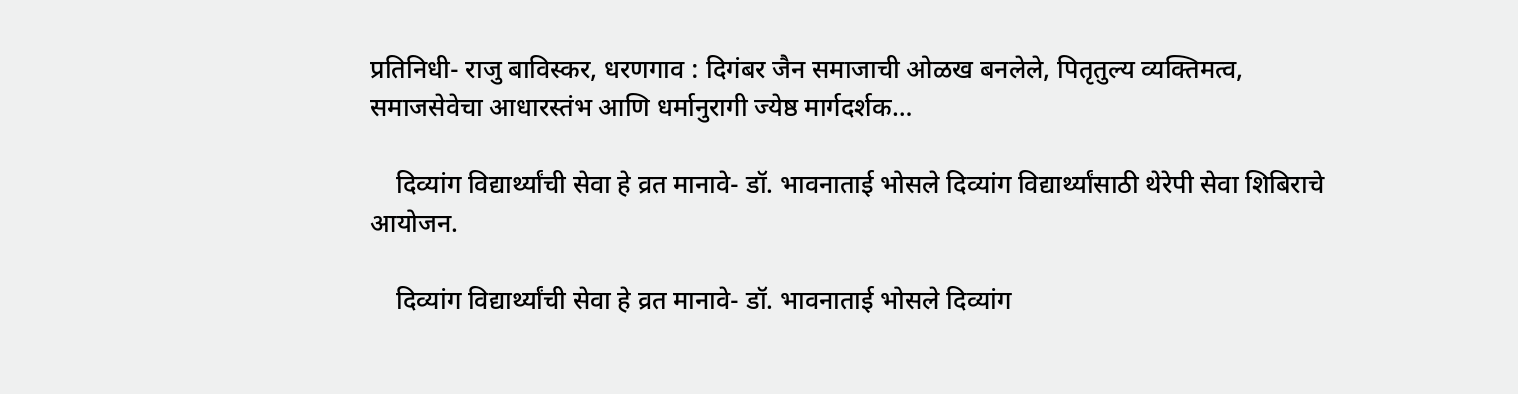प्रतिनिधी- राजु बाविस्कर, धरणगाव : दिगंबर जैन समाजाची ओळख बनलेले, पितृतुल्य व्यक्तिमत्व, समाजसेवेचा आधारस्तंभ आणि धर्मानुरागी ज्येष्ठ मार्गदर्शक…

    दिव्यांग विद्यार्थ्यांची सेवा हे व्रत मानावे- डॉ. भावनाताई भोसले दिव्यांग विद्यार्थ्यांसाठी थेरेपी सेवा शिबिराचे आयोजन.

    दिव्यांग विद्यार्थ्यांची सेवा हे व्रत मानावे- डॉ. भावनाताई भोसले दिव्यांग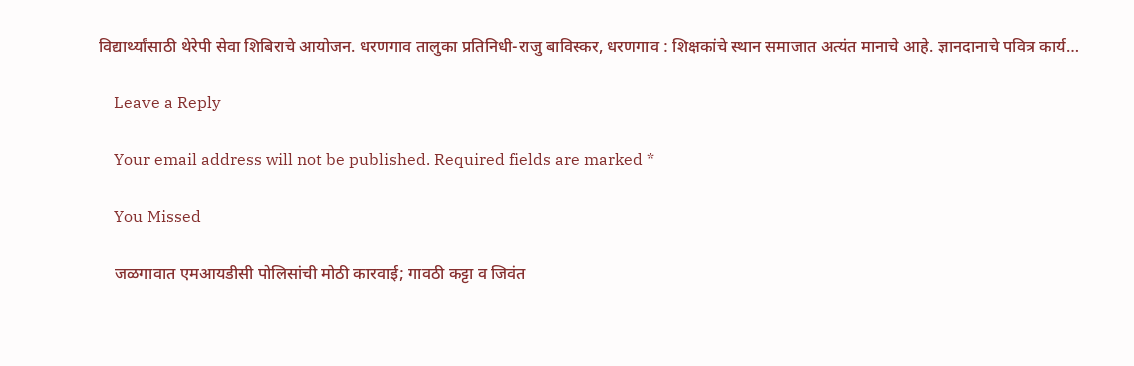विद्यार्थ्यांसाठी थेरेपी सेवा शिबिराचे आयोजन. धरणगाव तालुका प्रतिनिधी-राजु बाविस्कर, धरणगाव : शिक्षकांचे स्थान समाजात अत्यंत मानाचे आहे. ज्ञानदानाचे पवित्र कार्य…

    Leave a Reply

    Your email address will not be published. Required fields are marked *

    You Missed

    जळगावात एमआयडीसी पोलिसांची मोठी कारवाई; गावठी कट्टा व जिवंत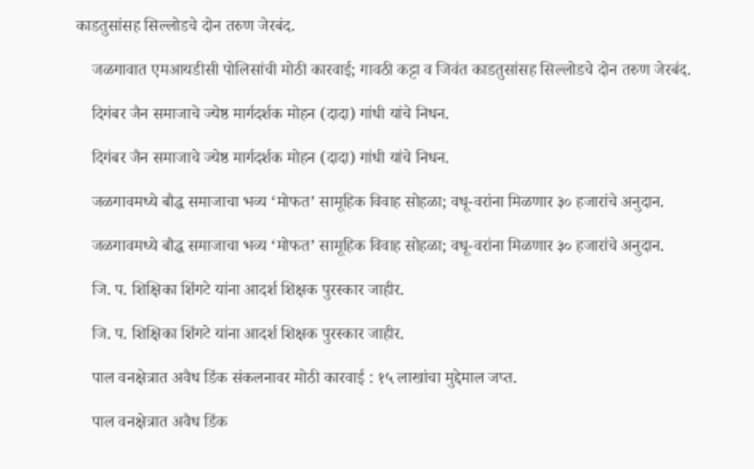काडतुसांसह सिल्लोडचे दोन तरुण जेरबंद.

    जळगावात एमआयडीसी पोलिसांची मोठी कारवाई; गावठी कट्टा व जिवंत काडतुसांसह सिल्लोडचे दोन तरुण जेरबंद.

    दिगंबर जैन समाजाचे ज्येष्ठ मार्गदर्शक मोहन (दादा) गांधी यांचे निधन.

    दिगंबर जैन समाजाचे ज्येष्ठ मार्गदर्शक मोहन (दादा) गांधी यांचे निधन.

    जळगावमध्ये बौद्ध समाजाचा भव्य ‘मोफत’ सामूहिक विवाह सोहळा; वधू-वरांना मिळणार ३० हजारांचे अनुदान.

    जळगावमध्ये बौद्ध समाजाचा भव्य ‘मोफत’ सामूहिक विवाह सोहळा; वधू-वरांना मिळणार ३० हजारांचे अनुदान.

    जि. प. शिक्षिका शिंगटे यांना आदर्श शिक्षक पुरस्कार जाहीर.

    जि. प. शिक्षिका शिंगटे यांना आदर्श शिक्षक पुरस्कार जाहीर.

    पाल वनक्षेत्रात अवैध डिंक संकलनावर मोठी कारवाई : १५ लाखांचा मुद्देमाल जप्त.

    पाल वनक्षेत्रात अवैध डिंक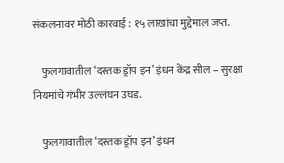संकलनावर मोठी कारवाई : १५ लाखांचा मुद्देमाल जप्त.

    फुलगावातील ‘दस्तक ड्रॉप इन’ इंधन केंद्र सील – सुरक्षा नियमांचे गंभीर उल्लंघन उघड.

    फुलगावातील ‘दस्तक ड्रॉप इन’ इंधन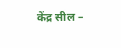केंद्र सील –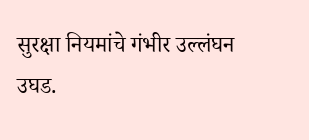सुरक्षा नियमांचे गंभीर उल्लंघन उघड.